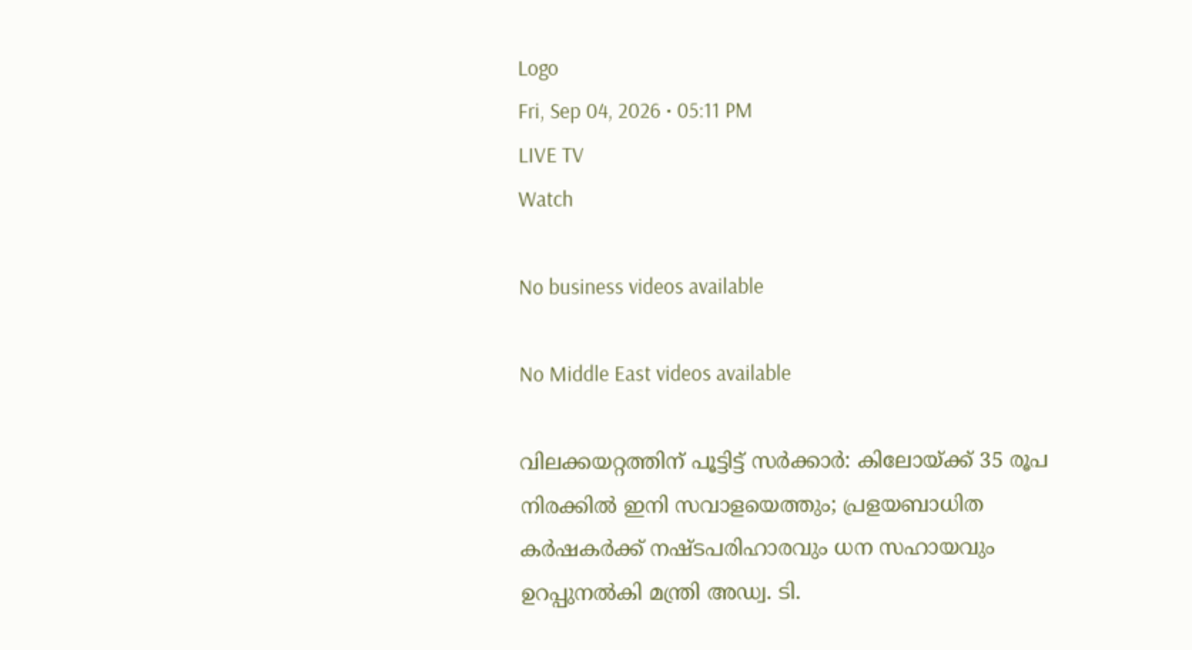Logo
Fri, Sep 04, 2026 • 05:11 PM
LIVE TV
Watch

No business videos available

No Middle East videos available

വിലക്കയറ്റത്തിന് പൂട്ടിട്ട് സർക്കാർ: കിലോയ്ക്ക് 35 രൂപ നിരക്കിൽ ഇനി സവാളയെത്തും; പ്രളയബാധിത കർഷകർക്ക് നഷ്ടപരിഹാരവും ധന സഹായവും ഉറപ്പുനല്‍കി മന്ത്രി അഡ്വ. ടി.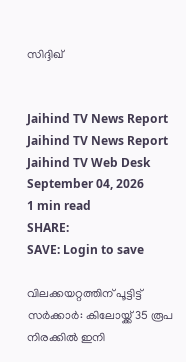സിദ്ദിഖ്


Jaihind TV News Report
Jaihind TV News Report
Jaihind TV Web Desk
September 04, 2026
1 min read
SHARE:
SAVE: Login to save

വിലക്കയറ്റത്തിന് പൂട്ടിട്ട് സർക്കാർ: കിലോയ്ക്ക് 35 രൂപ നിരക്കിൽ ഇനി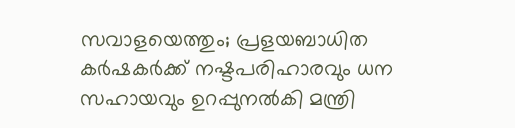സവാളയെത്തും; പ്രളയബാധിത കർഷകർക്ക് നഷ്ടപരിഹാരവും ധന സഹായവും ഉറപ്പുനല്‍കി മന്ത്രി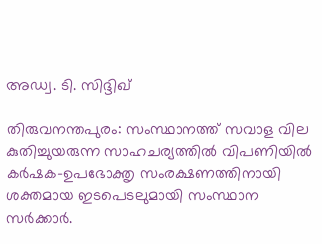അഡ്വ. ടി. സിദ്ദിഖ്

തിരുവനന്തപുരം: സംസ്ഥാനത്ത് സവാള വില കുതിച്ചുയരുന്ന സാഹചര്യത്തിൽ വിപണിയിൽ കർഷക-ഉപഭോക്തൃ സംരക്ഷണത്തിനായി ശക്തമായ ഇടപെടലുമായി സംസ്ഥാന സർക്കാർ.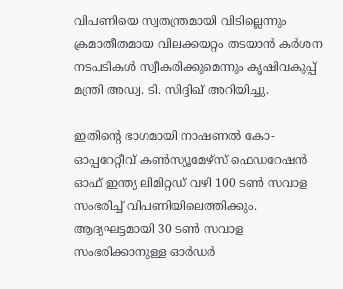വിപണിയെ സ്വതന്ത്രമായി വിടില്ലെന്നും ക്രമാതീതമായ വിലക്കയറ്റം തടയാൻ കർശന നടപടികൾ സ്വീകരിക്കുമെന്നും കൃഷിവകുപ്പ് മന്ത്രി അഡ്വ. ടി. സിദ്ദിഖ് അറിയിച്ചു.

ഇതിന്റെ ഭാഗമായി നാഷണൽ കോ-ഓപ്പറേറ്റീവ് കൺസ്യൂമേഴ്സ് ഫെഡറേഷൻ ഓഫ് ഇന്ത്യ ലിമിറ്റഡ് വഴി 100 ടൺ സവാള സംഭരിച്ച് വിപണിയിലെത്തിക്കും. ആദ്യഘട്ടമായി 30 ടൺ സവാള സംഭരിക്കാനുള്ള ഓർഡർ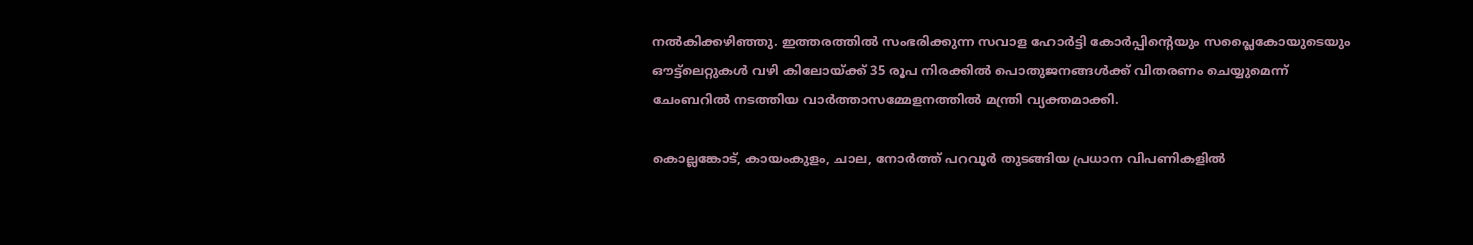നൽകിക്കഴിഞ്ഞു. ഇത്തരത്തിൽ സംഭരിക്കുന്ന സവാള ഹോർട്ടി കോർപ്പിന്റെയും സപ്ലൈകോയുടെയും ഔട്ട്‌ലെറ്റുകൾ വഴി കിലോയ്ക്ക് 35 രൂപ നിരക്കിൽ പൊതുജനങ്ങൾക്ക് വിതരണം ചെയ്യുമെന്ന് ചേംബറിൽ നടത്തിയ വാർത്താസമ്മേളനത്തിൽ മന്ത്രി വ്യക്തമാക്കി.

കൊല്ലങ്കോട്, കായംകുളം, ചാല, നോർത്ത് പറവൂർ തുടങ്ങിയ പ്രധാന വിപണികളിൽ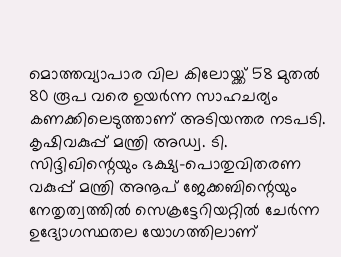മൊത്തവ്യാപാര വില കിലോയ്ക്ക് 58 മുതൽ 80 രൂപ വരെ ഉയർന്ന സാഹചര്യം കണക്കിലെടുത്താണ് അടിയന്തര നടപടി. കൃഷിവകുപ്പ് മന്ത്രി അഡ്വ. ടി. സിദ്ദിഖിന്റെയും ഭക്ഷ്യ-പൊതുവിതരണ വകുപ്പ് മന്ത്രി അനൂപ് ജേക്കബിന്റെയും നേതൃത്വത്തിൽ സെക്രട്ടേറിയറ്റിൽ ചേർന്ന ഉദ്യോഗസ്ഥതല യോഗത്തിലാണ്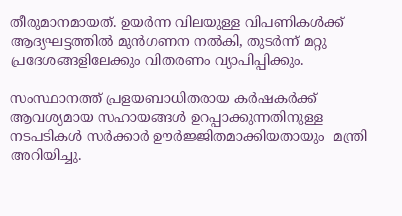തീരുമാനമായത്. ഉയർന്ന വിലയുള്ള വിപണികൾക്ക് ആദ്യഘട്ടത്തിൽ മുൻഗണന നൽകി, തുടർന്ന് മറ്റു പ്രദേശങ്ങളിലേക്കും വിതരണം വ്യാപിപ്പിക്കും.

സംസ്ഥാനത്ത് പ്രളയബാധിതരായ കർഷകർക്ക് ആവശ്യമായ സഹായങ്ങൾ ഉറപ്പാക്കുന്നതിനുള്ള നടപടികൾ സർക്കാർ ഊർജ്ജിതമാക്കിയതായും  മന്ത്രി അറിയിച്ചു.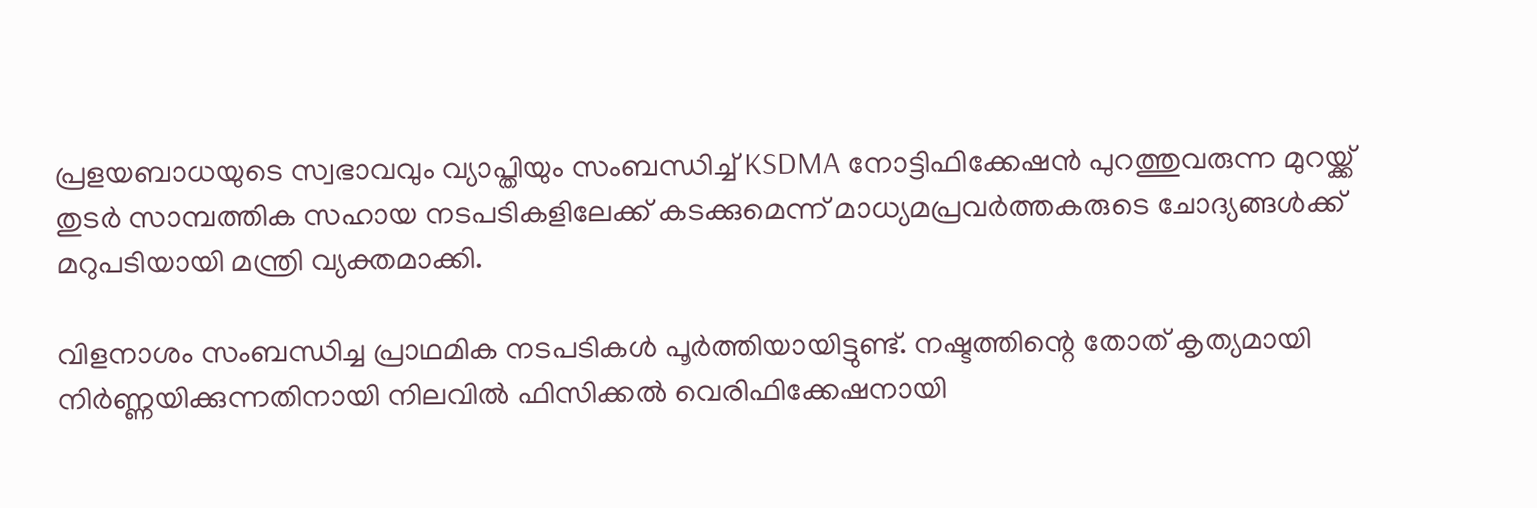പ്രളയബാധയുടെ സ്വഭാവവും വ്യാപ്തിയും സംബന്ധിച്ച് KSDMA നോട്ടിഫിക്കേഷൻ പുറത്തുവരുന്ന മുറയ്ക്ക് തുടർ സാമ്പത്തിക സഹായ നടപടികളിലേക്ക് കടക്കുമെന്ന് മാധ്യമപ്രവർത്തകരുടെ ചോദ്യങ്ങൾക്ക് മറുപടിയായി മന്ത്രി വ്യക്തമാക്കി.

വിളനാശം സംബന്ധിച്ച പ്രാഥമിക നടപടികൾ പൂർത്തിയായിട്ടുണ്ട്. നഷ്ടത്തിന്റെ തോത് കൃത്യമായി നിർണ്ണയിക്കുന്നതിനായി നിലവിൽ ഫിസിക്കൽ വെരിഫിക്കേഷനായി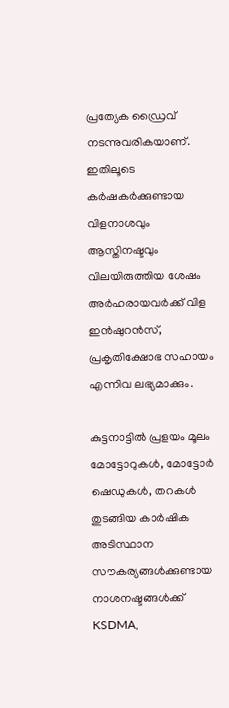പ്രത്യേക ഡ്രൈവ് നടന്നുവരികയാണ്. ഇതിലൂടെ കർഷകർക്കുണ്ടായ വിളനാശവും ആസ്തിനഷ്ടവും വിലയിരുത്തിയ ശേഷം അർഹരായവർക്ക് വിള ഇൻഷുറൻസ്, പ്രകൃതിക്ഷോഭ സഹായം എന്നിവ ലഭ്യമാക്കും.

കുട്ടനാട്ടിൽ പ്രളയം മൂലം മോട്ടോറുകൾ, മോട്ടോർ ഷെഡുകൾ, തറകൾ തുടങ്ങിയ കാർഷിക അടിസ്ഥാന സൗകര്യങ്ങൾക്കുണ്ടായ നാശനഷ്ടങ്ങൾക്ക് KSDMA,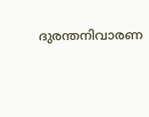ദുരന്തനിവാരണ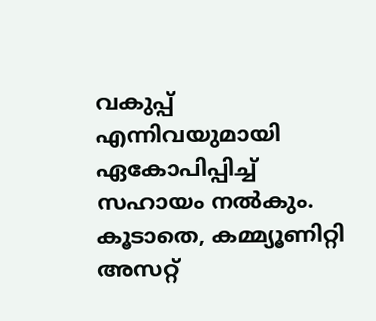വകുപ്പ് എന്നിവയുമായി ഏകോപിപ്പിച്ച് സഹായം നൽകും. കൂടാതെ, കമ്മ്യൂണിറ്റി അസറ്റ്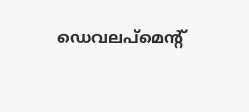ഡെവലപ്‌മെന്റ്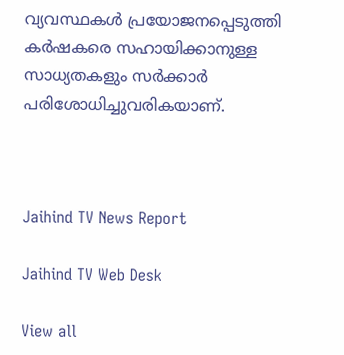വ്യവസ്ഥകൾ പ്രയോജനപ്പെടുത്തി കർഷകരെ സഹായിക്കാനുള്ള സാധ്യതകളും സർക്കാർ പരിശോധിച്ചുവരികയാണ്.



Jaihind TV News Report

Jaihind TV Web Desk

View all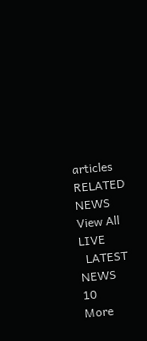articles
RELATED NEWS
View All
LIVE
  LATEST NEWS 10
More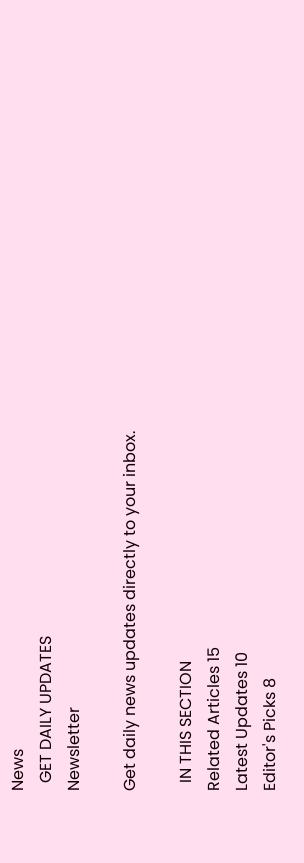News
  GET DAILY UPDATES
Newsletter

Get daily news updates directly to your inbox.

  IN THIS SECTION
Related Articles 15
Latest Updates 10
Editor's Picks 8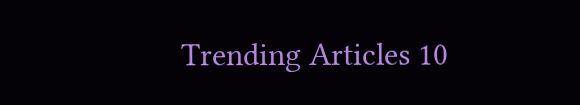Trending Articles 10